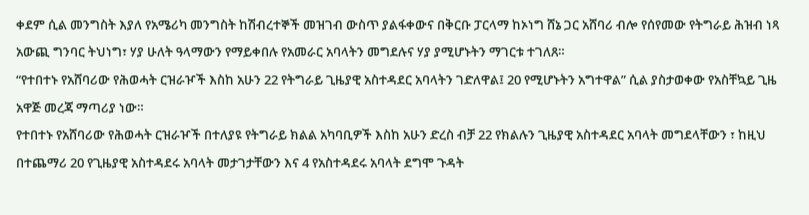ቀደም ሲል መንግስት እያለ የአሜሪካ መንግስት ከሽብረተኞች መዝገብ ውስጥ ያልፋቀውና በቅርቡ ፓርላማ ከኦነግ ሸኔ ጋር አሸባሪ ብሎ የሰየመው የትግራይ ሕዝብ ነጻ አውጪ ግንባር ትህነግ፣ ሃያ ሁለት ዓላማውን የማይቀበሉ የአመራር አባላትን መግደሉና ሃያ ያሚሆኑትን ማገርቱ ተገለጸ።
“የተበተኑ የአሸባሪው የሕወሓት ርዝራዦች እስከ አሁን 22 የትግራይ ጊዜያዊ አስተዳደር አባላትን ገድለዋል፤ 20 የሚሆኑትን አግተዋል” ሲል ያስታወቀው የአስቸኳይ ጊዜ አዋጅ መረጃ ማጣሪያ ነው።
የተበተኑ የአሸባሪው የሕወሓት ርዝራዦች በተለያዩ የትግራይ ክልል አካባቢዎች እስከ አሁን ድረስ ብቻ 22 የክልሉን ጊዜያዊ አስተዳደር አባላት መግደላቸውን ፣ ከዚህ በተጨማሪ 20 የጊዜያዊ አስተዳደሩ አባላት መታገታቸውን እና 4 የአስተዳደሩ አባላት ደግሞ ጉዳት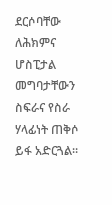ደርሶባቸው ለሕክምና ሆስፒታል መግባታቸውን ስፍራና የስራ ሃላፊነት ጠቅሶ ይፋ አድርጓል።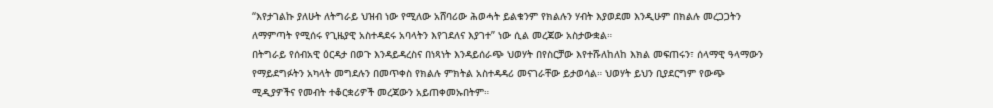“እየታገልኩ ያለሁት ለትግራይ ህዝብ ነው የሚለው አሸባሪው ሕወሓት ይልቁንም የክልሉን ሃብት እያወደመ እንዲሁም በክልሉ መረጋጋትን ለማምጣት የሚሰሩ የጊዜያዊ አስተዳደሩ አባላትን እየገደለና እያገተ” ነው ሲል መረጃው አስታውቋል።
በትግራይ የሰብአዊ ዕርዳታ በወጉ እንዳይዳረስና በነጻነት እንዳይሰራጭ ህወሃት በየስርቻው እየተሹለከለከ እክል መፍጠሩን፣ ሰላማዊ ዓላማውን የማይደግፉትን አካላት መግደሉን በመጥቀስ የክልሉ ምክትል አስተዳዳሪ መናገራቸው ይታወሳል። ህወሃት ይህን ቢያደርግም የውጭ ሚዲያዎችና የመብት ተቆርቋሪዎች መረጃውን አይጠቀመኡበትም።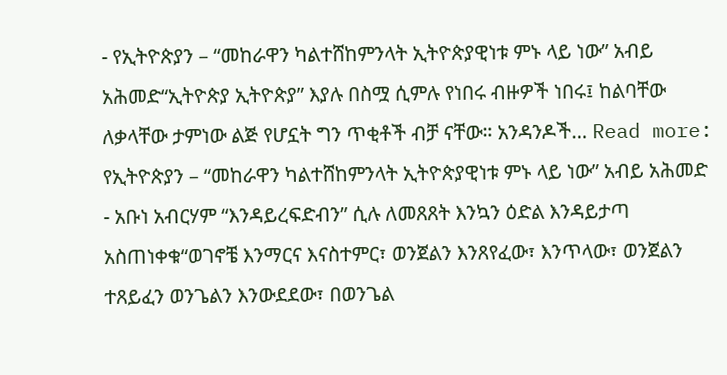- የኢትዮጵያን – “መከራዋን ካልተሸከምንላት ኢትዮጵያዊነቱ ምኑ ላይ ነው” አብይ አሕመድ“ኢትዮጵያ ኢትዮጵያ” እያሉ በስሟ ሲምሉ የነበሩ ብዙዎች ነበሩ፤ ከልባቸው ለቃላቸው ታምነው ልጅ የሆኗት ግን ጥቂቶች ብቻ ናቸው። አንዳንዶች… Read more: የኢትዮጵያን – “መከራዋን ካልተሸከምንላት ኢትዮጵያዊነቱ ምኑ ላይ ነው” አብይ አሕመድ
- አቡነ አብርሃም “እንዳይረፍድብን” ሲሉ ለመጸጸት እንኳን ዕድል እንዳይታጣ አስጠነቀቁ“ወገኖቼ እንማርና እናስተምር፣ ወንጀልን እንጸየፈው፣ እንጥላው፣ ወንጀልን ተጸይፈን ወንጌልን እንውደደው፣ በወንጌል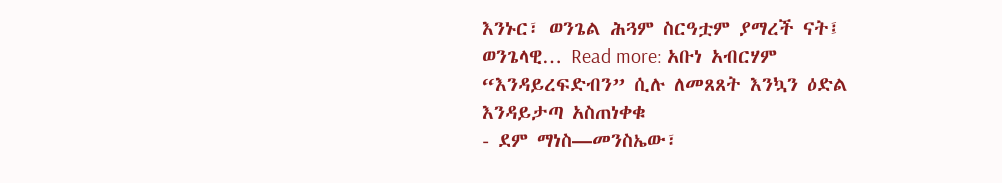እንኑር፣ ወንጌል ሕጓም ስርዓቷም ያማረች ናት፤ ወንጌላዊ… Read more: አቡነ አብርሃም “እንዳይረፍድብን” ሲሉ ለመጸጸት እንኳን ዕድል እንዳይታጣ አስጠነቀቁ
- ደም ማነስ—መንስኤው፣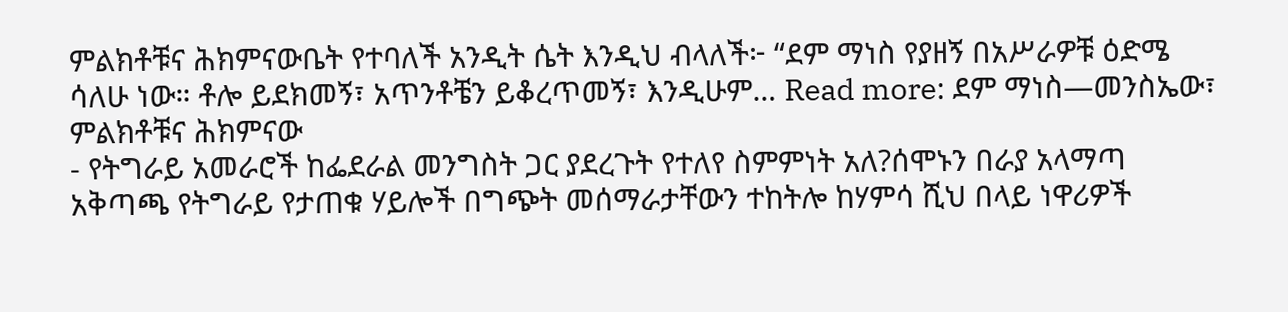ምልክቶቹና ሕክምናውቤት የተባለች አንዲት ሴት እንዲህ ብላለች፦ “ደም ማነስ የያዘኝ በአሥራዎቹ ዕድሜ ሳለሁ ነው። ቶሎ ይደክመኝ፣ አጥንቶቼን ይቆረጥመኝ፣ እንዲሁም… Read more: ደም ማነስ—መንስኤው፣ ምልክቶቹና ሕክምናው
- የትግራይ አመራሮች ከፌደራል መንግስት ጋር ያደረጉት የተለየ ስምምነት አለ?ሰሞኑን በራያ አላማጣ አቅጣጫ የትግራይ የታጠቁ ሃይሎች በግጭት መሰማራታቸውን ተከትሎ ከሃምሳ ሺህ በላይ ነዋሪዎች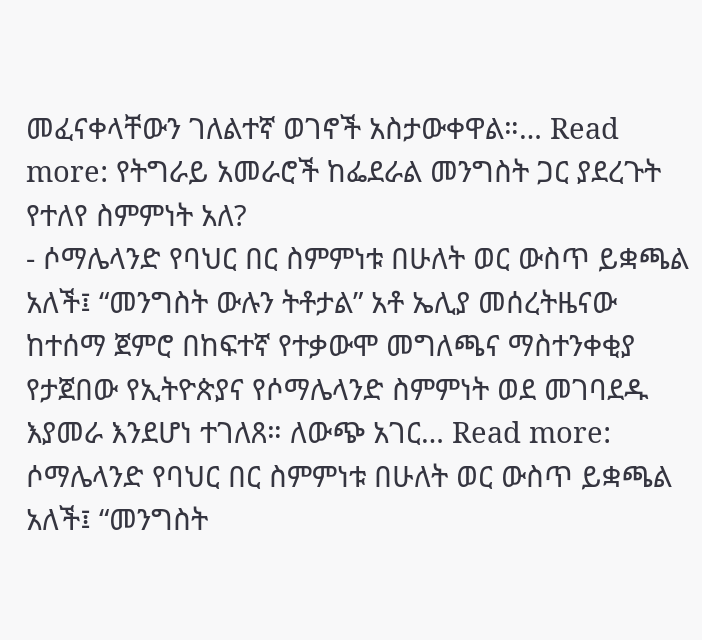መፈናቀላቸውን ገለልተኛ ወገኖች አስታውቀዋል።… Read more: የትግራይ አመራሮች ከፌደራል መንግስት ጋር ያደረጉት የተለየ ስምምነት አለ?
- ሶማሌላንድ የባህር በር ስምምነቱ በሁለት ወር ውስጥ ይቋጫል አለች፤ “መንግስት ውሉን ትቶታል” አቶ ኤሊያ መሰረትዜናው ከተሰማ ጀምሮ በከፍተኛ የተቃውሞ መግለጫና ማስተንቀቂያ የታጀበው የኢትዮጵያና የሶማሌላንድ ስምምነት ወደ መገባደዱ እያመራ እንደሆነ ተገለጸ። ለውጭ አገር… Read more: ሶማሌላንድ የባህር በር ስምምነቱ በሁለት ወር ውስጥ ይቋጫል አለች፤ “መንግስት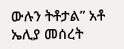ውሉን ትቶታል” አቶ ኤሊያ መሰረት